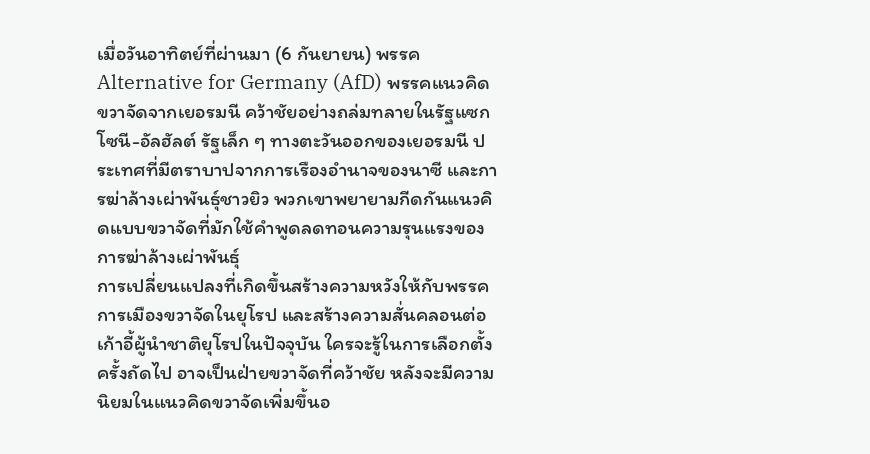เมื่อวันอาทิตย์ที่ผ่านมา (6 กันยายน) พรรค Alternative for Germany (AfD) พรรคแนวคิดขวาจัดจากเยอรมนี คว้าชัยอย่างถล่มทลายในรัฐแซกโซนี-อัลฮัลต์ รัฐเล็ก ๆ ทางตะวันออกของเยอรมนี ประเทศที่มีตราบาปจากการเรืองอำนาจของนาซี และการฆ่าล้างเผ่าพันธุ์ชาวยิว พวกเขาพยายามกีดกันแนวคิดแบบขวาจัดที่มักใช้คำพูดลดทอนความรุนแรงของการฆ่าล้างเผ่าพันธุ์
การเปลี่ยนแปลงที่เกิดขึ้นสร้างความหวังให้กับพรรคการเมืองขวาจัดในยุโรป และสร้างความสั่นคลอนต่อเก้าอี้ผู้นำชาติยุโรปในปัจจุบัน ใครจะรู้ในการเลือกตั้งครั้งถัดไป อาจเป็นฝ่ายขวาจัดที่คว้าชัย หลังจะมีความนิยมในแนวคิดขวาจัดเพิ่มขึ้นอ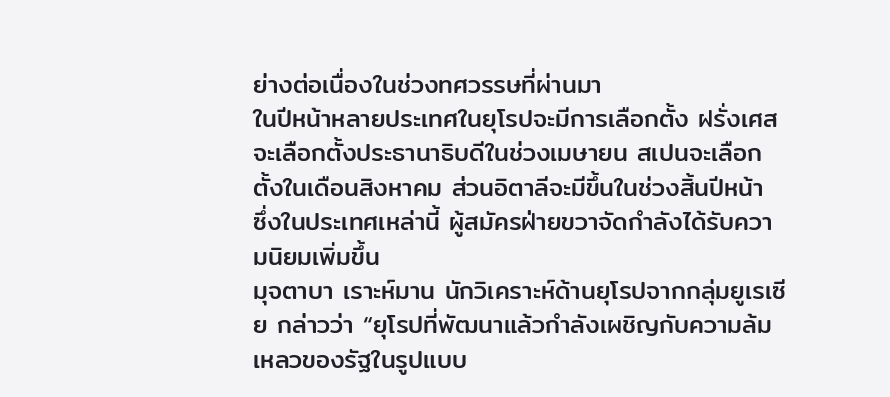ย่างต่อเนื่องในช่วงทศวรรษที่ผ่านมา
ในปีหน้าหลายประเทศในยุโรปจะมีการเลือกตั้ง ฝรั่งเศสจะเลือกตั้งประธานาธิบดีในช่วงเมษายน สเปนจะเลือกตั้งในเดือนสิงหาคม ส่วนอิตาลีจะมีขึ้นในช่วงสิ้นปีหน้า ซึ่งในประเทศเหล่านี้ ผู้สมัครฝ่ายขวาจัดกำลังได้รับความนิยมเพิ่มขึ้น
มุจตาบา เราะห์มาน นักวิเคราะห์ด้านยุโรปจากกลุ่มยูเรเซีย กล่าวว่า “ยุโรปที่พัฒนาแล้วกำลังเผชิญกับความล้มเหลวของรัฐในรูปแบบ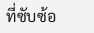ที่ซับซ้อ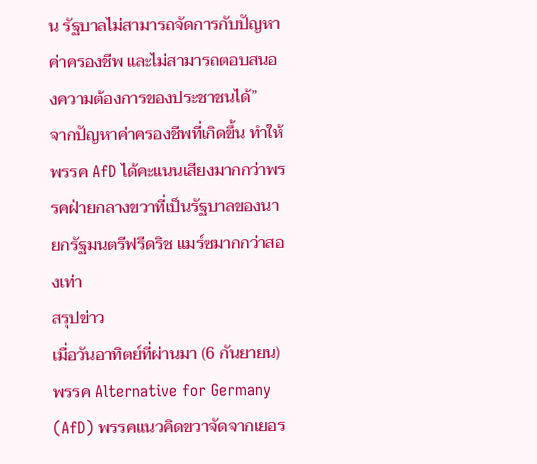น รัฐบาลไม่สามารถจัดการกับปัญหาค่าครองชีพ และไม่สามารถตอบสนองความต้องการของประชาชนได้”
จากปัญหาค่าครองชีพที่เกิดขึ้น ทำให้พรรค AfD ได้คะแนนเสียงมากกว่าพรรคฝ่ายกลางขวาที่เป็นรัฐบาลของนายกรัฐมนตรีฟรีดริช แมร์ซมากกว่าสองเท่า
สรุปข่าว
เมื่อวันอาทิตย์ที่ผ่านมา (6 กันยายน) พรรค Alternative for Germany (AfD) พรรคแนวคิดขวาจัดจากเยอร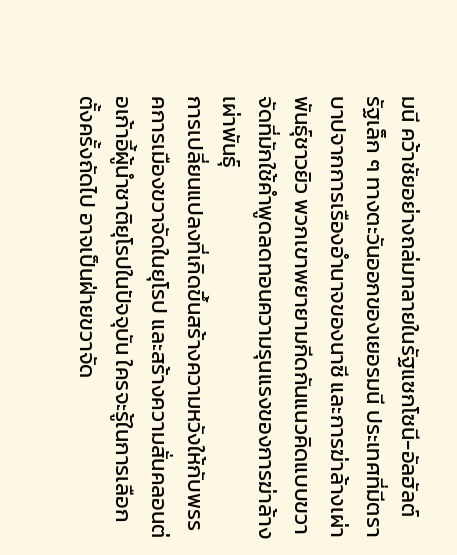มนี คว้าชัยอย่างถล่มทลายในรัฐแซกโซนี-อัลฮัลต์ รัฐเล็ก ๆ ทางตะวันออกของเยอรมนี ประเทศที่มีตราบาปจากการเรืองอำนาจของนาซี และการฆ่าล้างเผ่าพันธุ์ชาวยิว พวกเขาพยายามกีดกันแนวคิดแบบขวาจัดที่มักใช้คำพูดลดทอนความรุนแรงของการฆ่าล้างเผ่าพันธุ์
การเปลี่ยนแปลงที่เกิดขึ้นสร้างความหวังให้กับพรรคการเมืองขวาจัดในยุโรป และสร้างความสั่นคลอนต่อเก้าอี้ผู้นำชาติยุโรปในปัจจุบัน ใครจะรู้ในการเลือกตั้งครั้งถัดไป อาจเป็นฝ่ายขวาจัด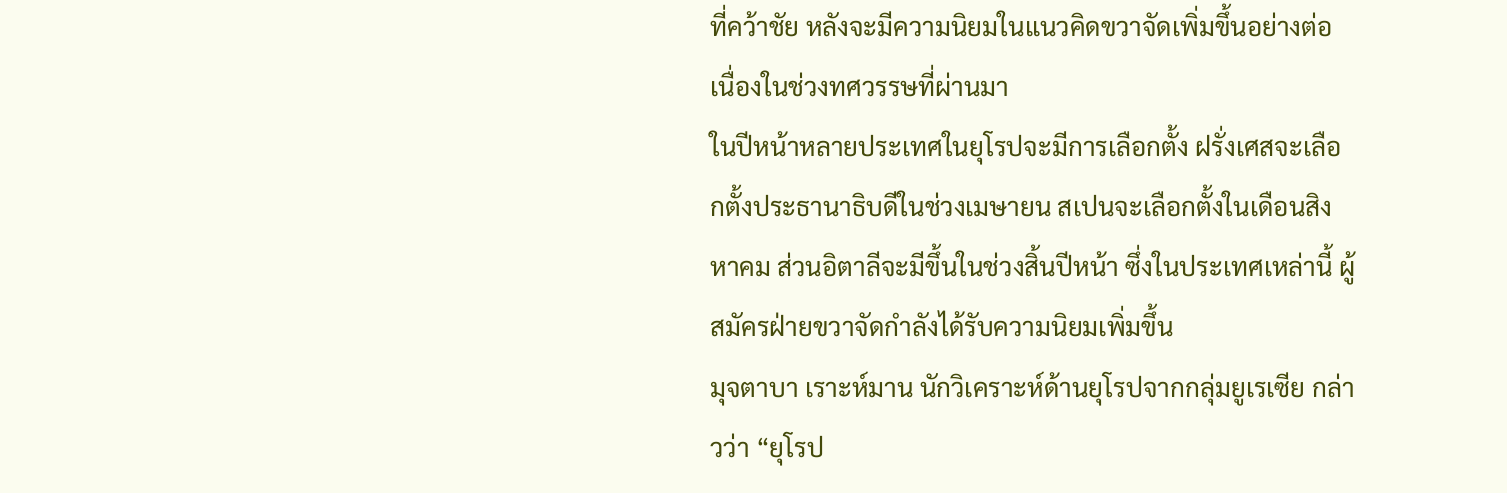ที่คว้าชัย หลังจะมีความนิยมในแนวคิดขวาจัดเพิ่มขึ้นอย่างต่อเนื่องในช่วงทศวรรษที่ผ่านมา
ในปีหน้าหลายประเทศในยุโรปจะมีการเลือกตั้ง ฝรั่งเศสจะเลือกตั้งประธานาธิบดีในช่วงเมษายน สเปนจะเลือกตั้งในเดือนสิงหาคม ส่วนอิตาลีจะมีขึ้นในช่วงสิ้นปีหน้า ซึ่งในประเทศเหล่านี้ ผู้สมัครฝ่ายขวาจัดกำลังได้รับความนิยมเพิ่มขึ้น
มุจตาบา เราะห์มาน นักวิเคราะห์ด้านยุโรปจากกลุ่มยูเรเซีย กล่าวว่า “ยุโรป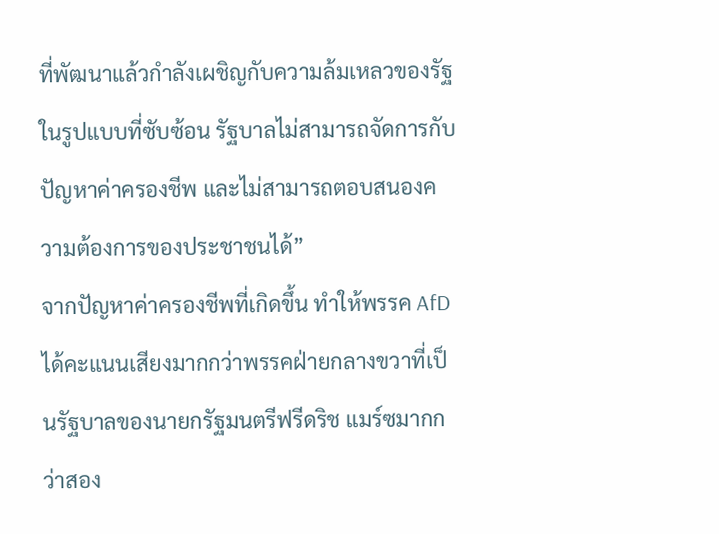ที่พัฒนาแล้วกำลังเผชิญกับความล้มเหลวของรัฐในรูปแบบที่ซับซ้อน รัฐบาลไม่สามารถจัดการกับปัญหาค่าครองชีพ และไม่สามารถตอบสนองความต้องการของประชาชนได้”
จากปัญหาค่าครองชีพที่เกิดขึ้น ทำให้พรรค AfD ได้คะแนนเสียงมากกว่าพรรคฝ่ายกลางขวาที่เป็นรัฐบาลของนายกรัฐมนตรีฟรีดริช แมร์ซมากกว่าสอง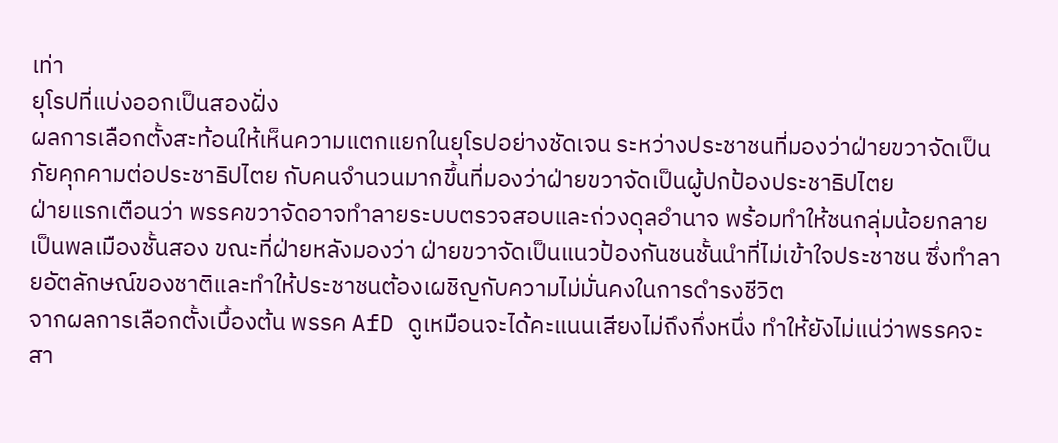เท่า
ยุโรปที่แบ่งออกเป็นสองฝั่ง
ผลการเลือกตั้งสะท้อนให้เห็นความแตกแยกในยุโรปอย่างชัดเจน ระหว่างประชาชนที่มองว่าฝ่ายขวาจัดเป็นภัยคุกคามต่อประชาธิปไตย กับคนจำนวนมากขึ้นที่มองว่าฝ่ายขวาจัดเป็นผู้ปกป้องประชาธิปไตย
ฝ่ายแรกเตือนว่า พรรคขวาจัดอาจทำลายระบบตรวจสอบและถ่วงดุลอำนาจ พร้อมทำให้ชนกลุ่มน้อยกลายเป็นพลเมืองชั้นสอง ขณะที่ฝ่ายหลังมองว่า ฝ่ายขวาจัดเป็นแนวป้องกันชนชั้นนำที่ไม่เข้าใจประชาชน ซึ่งทำลายอัตลักษณ์ของชาติและทำให้ประชาชนต้องเผชิญกับความไม่มั่นคงในการดำรงชีวิต
จากผลการเลือกตั้งเบื้องต้น พรรค AfD ดูเหมือนจะได้คะแนนเสียงไม่ถึงกึ่งหนึ่ง ทำให้ยังไม่แน่ว่าพรรคจะสา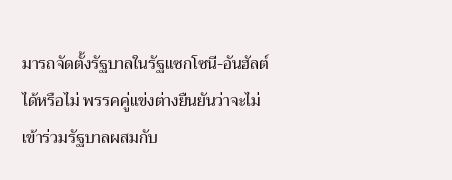มารถจัดตั้งรัฐบาลในรัฐแซกโซนี-อันฮัลต์ได้หรือไม่ พรรคคู่แข่งต่างยืนยันว่าจะไม่เข้าร่วมรัฐบาลผสมกับ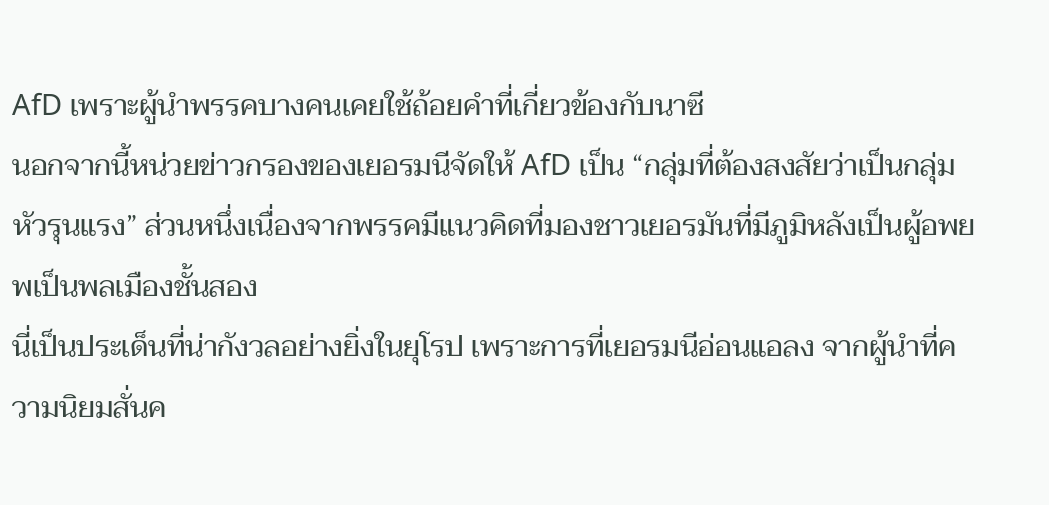AfD เพราะผู้นำพรรคบางคนเคยใช้ถ้อยคำที่เกี่ยวข้องกับนาซี
นอกจากนี้หน่วยข่าวกรองของเยอรมนีจัดให้ AfD เป็น “กลุ่มที่ต้องสงสัยว่าเป็นกลุ่มหัวรุนแรง” ส่วนหนึ่งเนื่องจากพรรคมีแนวคิดที่มองชาวเยอรมันที่มีภูมิหลังเป็นผู้อพยพเป็นพลเมืองชั้นสอง
นี่เป็นประเด็นที่น่ากังวลอย่างยิ่งในยุโรป เพราะการที่เยอรมนีอ่อนแอลง จากผู้นำที่ความนิยมสั่นค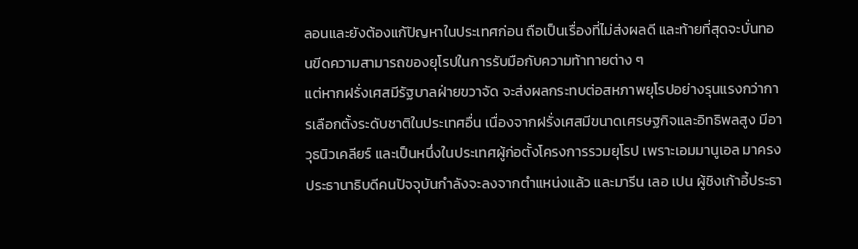ลอนและยังต้องแก้ปัญหาในประเทศก่อน ถือเป็นเรื่องที่ไม่ส่งผลดี และท้ายที่สุดจะบั่นทอนขีดความสามารถของยุโรปในการรับมือกับความท้าทายต่าง ๆ
แต่หากฝรั่งเศสมีรัฐบาลฝ่ายขวาจัด จะส่งผลกระทบต่อสหภาพยุโรปอย่างรุนแรงกว่าการเลือกตั้งระดับชาติในประเทศอื่น เนื่องจากฝรั่งเศสมีขนาดเศรษฐกิจและอิทธิพลสูง มีอาวุธนิวเคลียร์ และเป็นหนึ่งในประเทศผู้ก่อตั้งโครงการรวมยุโรป เพราะเอมมานูเอล มาครง ประธานาธิบดีคนปัจจุบันกำลังจะลงจากตำแหน่งแล้ว และมารีน เลอ เปน ผู้ชิงเก้าอี้ประธา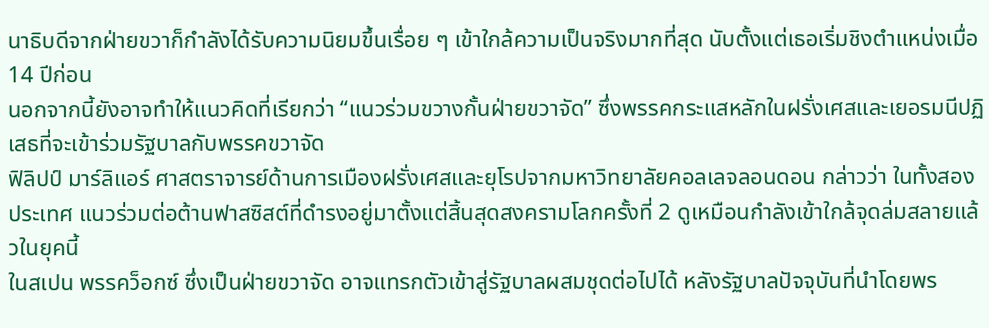นาธิบดีจากฝ่ายขวาก็กำลังได้รับความนิยมขึ้นเรื่อย ๆ เข้าใกล้ความเป็นจริงมากที่สุด นับตั้งแต่เธอเริ่มชิงตำแหน่งเมื่อ 14 ปีก่อน
นอกจากนี้ยังอาจทำให้แนวคิดที่เรียกว่า “แนวร่วมขวางกั้นฝ่ายขวาจัด” ซึ่งพรรคกระแสหลักในฝรั่งเศสและเยอรมนีปฏิเสธที่จะเข้าร่วมรัฐบาลกับพรรคขวาจัด
ฟิลิปป์ มาร์ลิแอร์ ศาสตราจารย์ด้านการเมืองฝรั่งเศสและยุโรปจากมหาวิทยาลัยคอลเลจลอนดอน กล่าวว่า ในทั้งสองประเทศ แนวร่วมต่อต้านฟาสซิสต์ที่ดำรงอยู่มาตั้งแต่สิ้นสุดสงครามโลกครั้งที่ 2 ดูเหมือนกำลังเข้าใกล้จุดล่มสลายแล้วในยุคนี้
ในสเปน พรรคว็อกซ์ ซึ่งเป็นฝ่ายขวาจัด อาจแทรกตัวเข้าสู่รัฐบาลผสมชุดต่อไปได้ หลังรัฐบาลปัจจุบันที่นำโดยพร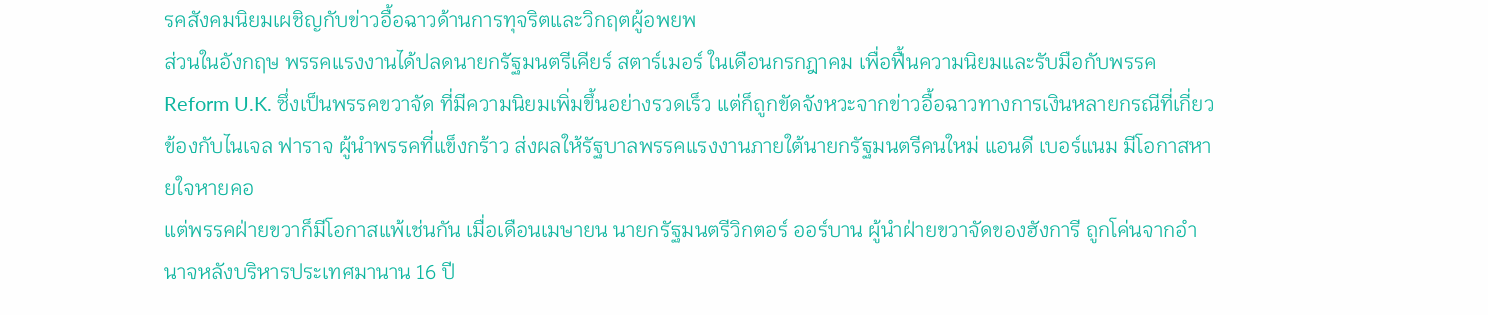รคสังคมนิยมเผชิญกับข่าวอื้อฉาวด้านการทุจริตและวิกฤตผู้อพยพ
ส่วนในอังกฤษ พรรคแรงงานได้ปลดนายกรัฐมนตรีเคียร์ สตาร์เมอร์ ในเดือนกรกฎาคม เพื่อฟื้นความนิยมและรับมือกับพรรค Reform U.K. ซึ่งเป็นพรรคขวาจัด ที่มีความนิยมเพิ่มขึ้นอย่างรวดเร็ว แต่ก็ถูกขัดจังหวะจากข่าวอื้อฉาวทางการเงินหลายกรณีที่เกี่ยวข้องกับไนเจล ฟาราจ ผู้นำพรรคที่แข็งกร้าว ส่งผลให้รัฐบาลพรรคแรงงานภายใต้นายกรัฐมนตรีคนใหม่ แอนดี เบอร์แนม มีโอกาสหายใจหายคอ
แต่พรรคฝ่ายขวาก็มีโอกาสแพ้เช่นกัน เมื่อเดือนเมษายน นายกรัฐมนตรีวิกตอร์ ออร์บาน ผู้นำฝ่ายขวาจัดของฮังการี ถูกโค่นจากอำนาจหลังบริหารประเทศมานาน 16 ปี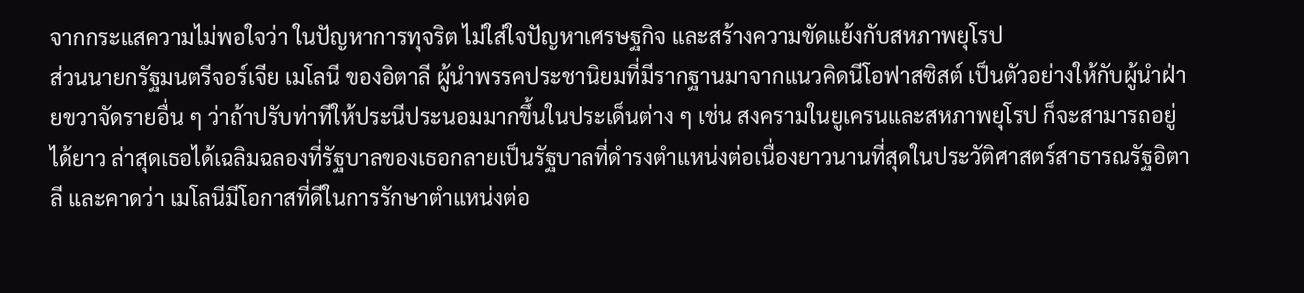จากกระแสความไม่พอใจว่า ในปัญหาการทุจริต ไม่ใส่ใจปัญหาเศรษฐกิจ และสร้างความขัดแย้งกับสหภาพยุโรป
ส่วนนายกรัฐมนตรีจอร์เจีย เมโลนี ของอิตาลี ผู้นำพรรคประชานิยมที่มีรากฐานมาจากแนวคิดนีโอฟาสซิสต์ เป็นตัวอย่างให้กับผู้นำฝ่ายขวาจัดรายอื่น ๆ ว่าถ้าปรับท่าทีให้ประนีประนอมมากขึ้นในประเด็นต่าง ๆ เช่น สงครามในยูเครนและสหภาพยุโรป ก็จะสามารถอยู่ได้ยาว ล่าสุดเธอได้เฉลิมฉลองที่รัฐบาลของเธอกลายเป็นรัฐบาลที่ดำรงตำแหน่งต่อเนื่องยาวนานที่สุดในประวัติศาสตร์สาธารณรัฐอิตาลี และคาดว่า เมโลนีมีโอกาสที่ดีในการรักษาตำแหน่งต่อ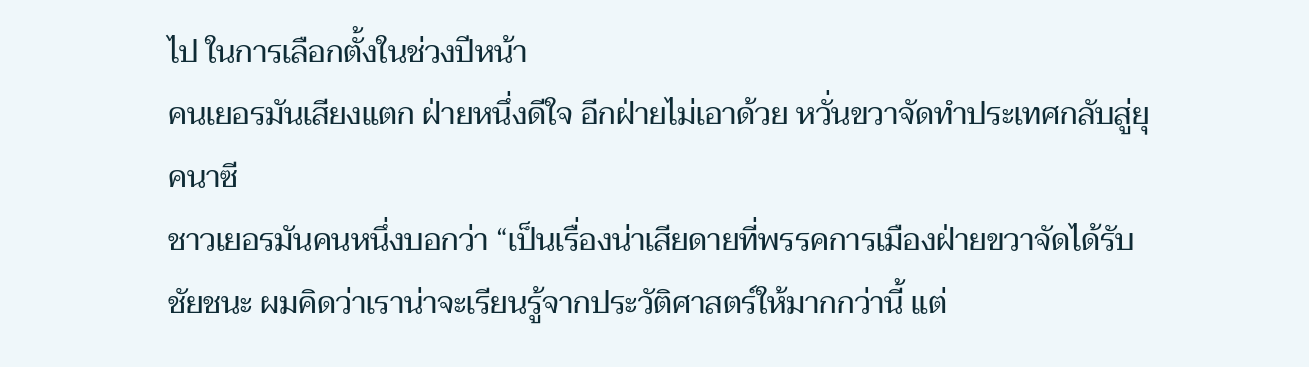ไป ในการเลือกตั้งในช่วงปีหน้า
คนเยอรมันเสียงแตก ฝ่ายหนึ่งดีใจ อีกฝ่ายไม่เอาด้วย หวั่นขวาจัดทำประเทศกลับสู่ยุคนาซี
ชาวเยอรมันคนหนึ่งบอกว่า “เป็นเรื่องน่าเสียดายที่พรรคการเมืองฝ่ายขวาจัดได้รับชัยชนะ ผมคิดว่าเราน่าจะเรียนรู้จากประวัติศาสตร์ให้มากกว่านี้ แต่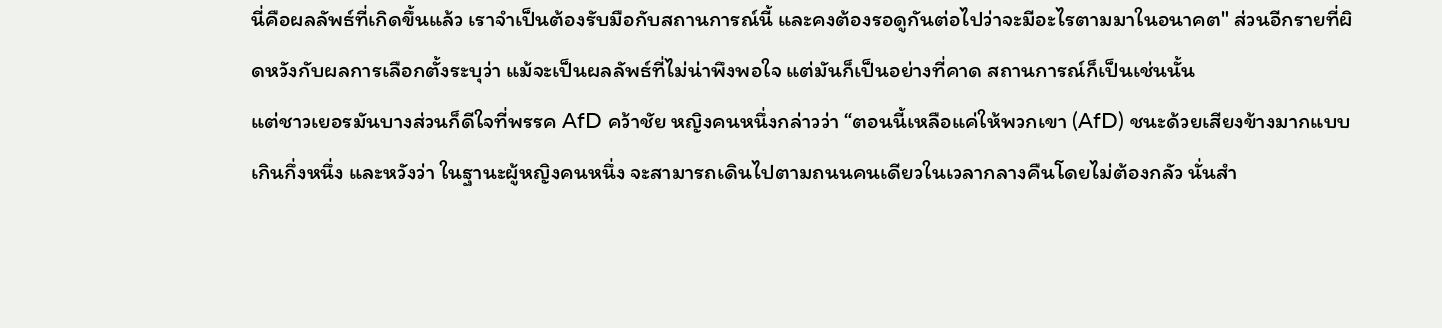นี่คือผลลัพธ์ที่เกิดขึ้นแล้ว เราจำเป็นต้องรับมือกับสถานการณ์นี้ และคงต้องรอดูกันต่อไปว่าจะมีอะไรตามมาในอนาคต" ส่วนอีกรายที่ผิดหวังกับผลการเลือกตั้งระบุว่า แม้จะเป็นผลลัพธ์ที่ไม่น่าพึงพอใจ แต่มันก็เป็นอย่างที่คาด สถานการณ์ก็เป็นเช่นนั้น
แต่ชาวเยอรมันบางส่วนก็ดีใจที่พรรค AfD คว้าชัย หญิงคนหนึ่งกล่าวว่า “ตอนนี้เหลือแค่ให้พวกเขา (AfD) ชนะด้วยเสียงข้างมากแบบเกินกึ่งหนึ่ง และหวังว่า ในฐานะผู้หญิงคนหนึ่ง จะสามารถเดินไปตามถนนคนเดียวในเวลากลางคืนโดยไม่ต้องกลัว นั่นสำ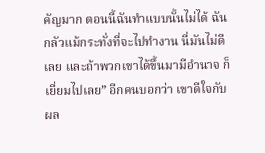คัญมาก ตอนนี้ฉันทำแบบนั้นไม่ได้ ฉันกลัวแม้กระทั่งที่จะไปทำงาน นี่มันไม่ดีเลย และถ้าพวกเขาได้ขึ้นมามีอำนาจ ก็เยี่ยมไปเลย” อีกคนบอกว่า เขาดีใจกับผล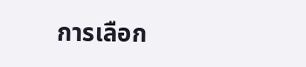การเลือก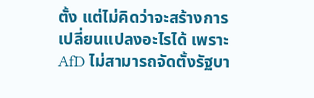ตั้ง แต่ไม่คิดว่าจะสร้างการเปลี่ยนแปลงอะไรได้ เพราะ AfD ไม่สามารถจัดตั้งรัฐบา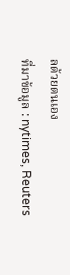ลด้วยตนเอง
ที่มาข้อมูล : nytimes, Reuters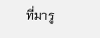ที่มารู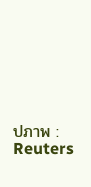ปภาพ : Reuters